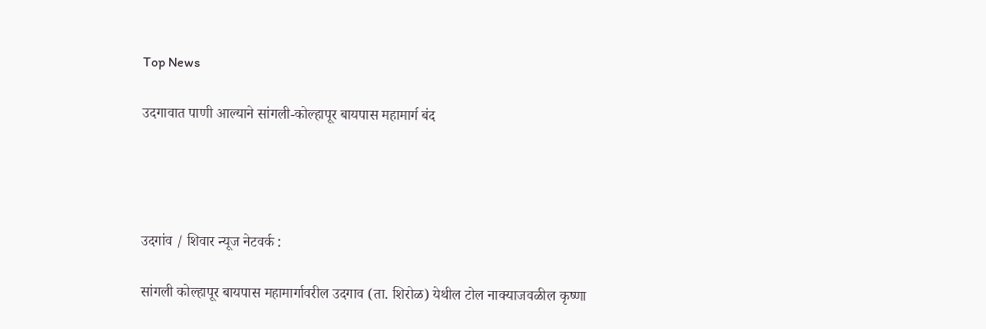Top News

उदगावात पाणी आल्याने सांगली-कोल्हापूर बायपास महामार्ग बंद




उदगांव / शिवार न्यूज नेटवर्क :

सांगली कोल्हापूर बायपास महामार्गावरील उदगाव (ता. शिरोळ) येथील टोल नाक्याजवळील कृष्णा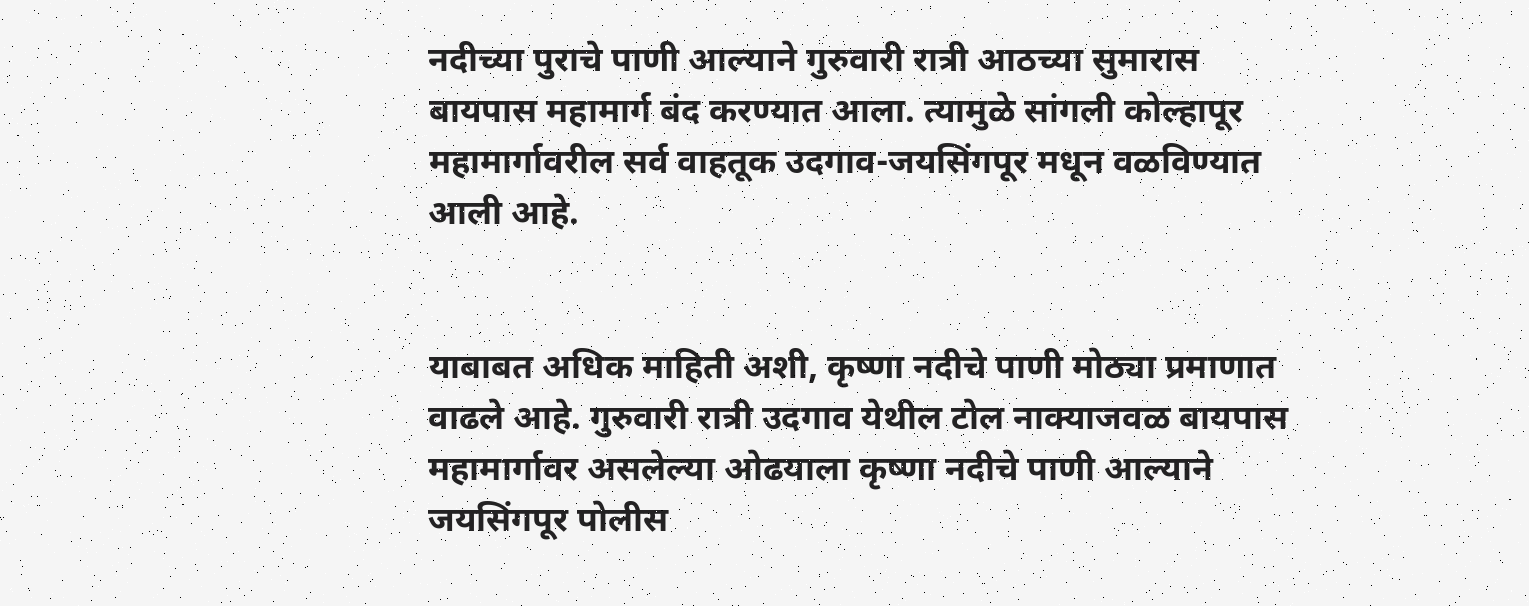नदीच्या पुराचे पाणी आल्याने गुरुवारी रात्री आठच्या सुमारास बायपास महामार्ग बंद करण्यात आला. त्यामुळे सांगली कोल्हापूर महामार्गावरील सर्व वाहतूक उदगाव-जयसिंगपूर मधून वळविण्यात आली आहे.


याबाबत अधिक माहिती अशी, कृष्णा नदीचे पाणी मोठ्या प्रमाणात वाढले आहे. गुरुवारी रात्री उदगाव येथील टोल नाक्याजवळ बायपास महामार्गावर असलेल्या ओढयाला कृष्णा नदीचे पाणी आल्याने जयसिंगपूर पोलीस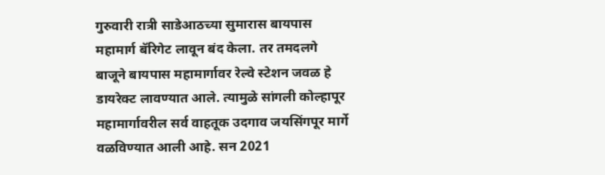गुरुवारी रात्री साडेआठच्या सुमारास बायपास महामार्ग बॅरिगेट लावून बंद केला. तर तमदलगे बाजूने बायपास महामार्गावर रेल्वे स्टेशन जवळ हे डायरेक्ट लावण्यात आले. त्यामुळे सांगली कोल्हापूर महामार्गावरील सर्व वाहतूक उदगाव जयसिंगपूर मार्गे वळविण्यात आली आहे. सन 2021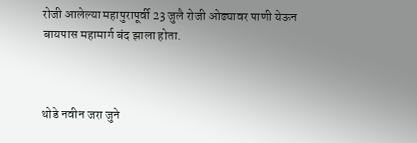रोजी आलेल्या महापुरापूर्वी 23 जुलै रोजी ओढ्यावर पाणी येऊन बायपास महामार्ग बंद झाला होता.



थोडे नवीन जरा जुने